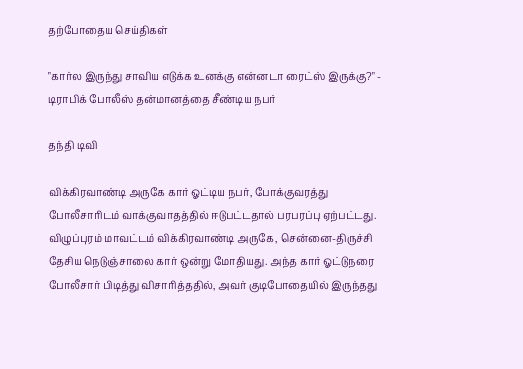தற்போதைய செய்திகள்

"கார்ல இருந்து சாவிய எடுக்க உனக்கு என்னடா ரைட்ஸ் இருக்கு?" - டிராபிக் போலீஸ் தன்மானத்தை சீண்டிய நபர்

தந்தி டிவி

விக்கிரவாண்டி அருகே கார் ஓட்டிய நபர், போக்குவரத்து போலீசாரிடம் வாக்குவாதத்தில் ஈடுபட்டதால் பரபரப்பு ஏற்பட்டது. விழுப்புரம் மாவட்டம் விக்கிரவாண்டி அருகே, சென்னை-திருச்சி தேசிய நெடுஞ்சாலை கார் ஒன்று மோதியது. அந்த கார் ஓட்டுநரை போலீசார் பிடித்து விசாரித்த‌தில், அவர் குடிபோதையில் இருந்த‌து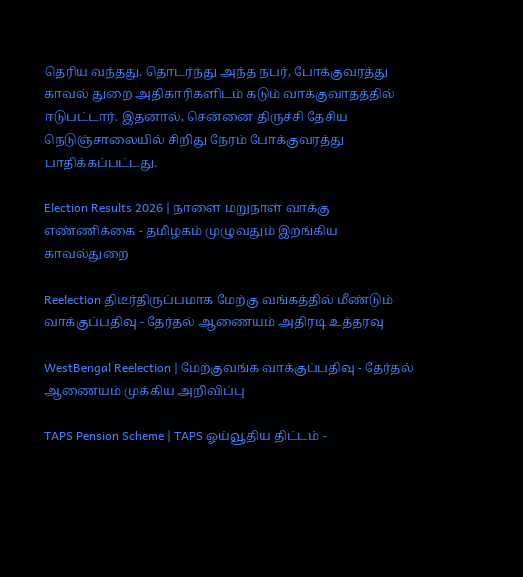தெரிய வந்த‌து. தொடர்ந்து அந்த நபர், போக்குவரத்து காவல் துறை அதிகாரிகளிடம் கடும் வாக்குவாதத்தில் ஈடுபட்டார். இதனால், சென்னை திருச்சி தேசிய நெடுஞ்சாலையில் சிறிது நேரம் போக்குவரத்து பாதிக்கப்பட்டது.

Election Results 2026 | நாளை மறுநாள் வாக்கு எண்ணிக்கை - தமிழகம் முழுவதும் இறங்கிய காவல்துறை

Reelection திடீர்திருப்பமாக மேற்கு வங்கத்தில் மீண்டும் வாக்குப்பதிவு - தேர்தல் ஆணையம் அதிரடி உத்தரவு

WestBengal Reelection | மேற்குவங்க வாக்குப்பதிவு - தேர்தல் ஆணையம் முக்கிய அறிவிப்பு

TAPS Pension Scheme | TAPS ஓய்வூதிய திட்டம் -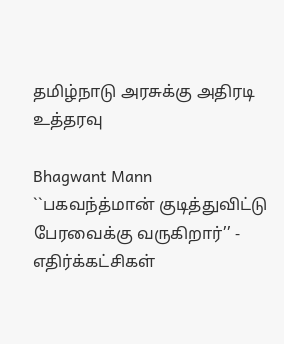தமிழ்நாடு அரசுக்கு அதிரடி உத்தரவு

Bhagwant Mann ``பகவந்த்மான் குடித்துவிட்டு பேரவைக்கு வருகிறார்’’ - எதிர்க்கட்சிகள்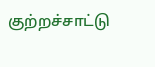குற்றச்சாட்டு